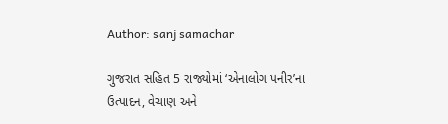Author: sanj samachar

ગુજરાત સહિત 5 રાજ્યોમાં ‘એનાલોગ પનીર’ના ઉત્પાદન, વેચાણ અને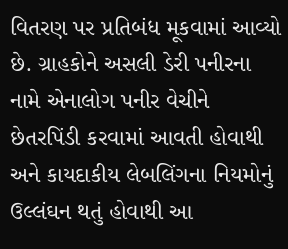વિતરણ પર પ્રતિબંધ મૂકવામાં આવ્યો છે. ગ્રાહકોને અસલી ડેરી પનીરના નામે એનાલોગ પનીર વેચીને છેતરપિંડી કરવામાં આવતી હોવાથી અને કાયદાકીય લેબલિંગના નિયમોનું ઉલ્લંઘન થતું હોવાથી આ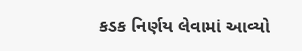કડક નિર્ણય લેવામાં આવ્યો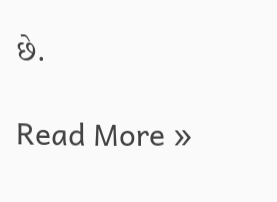છે.

Read More »